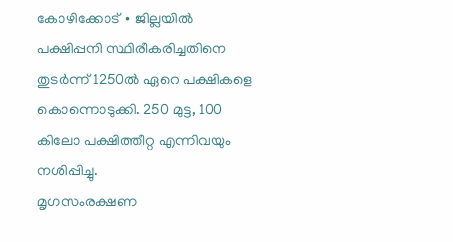കോഴിക്കോട് ∙ ജില്ലയിൽ പക്ഷിപ്പനി സ്ഥിരീകരിച്ചതിനെ തുടർന്ന് 1250ൽ ഏറെ പക്ഷികളെ കൊന്നൊടുക്കി. 250 മുട്ട, 100 കിലോ പക്ഷിത്തീറ്റ എന്നിവയും നശിപ്പിച്ചു.
മൃഗസംരക്ഷണ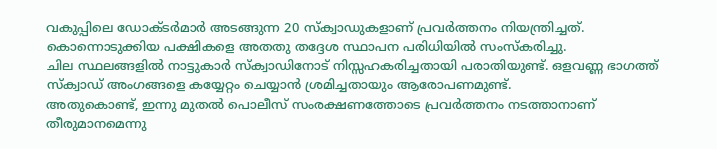വകുപ്പിലെ ഡോക്ടർമാർ അടങ്ങുന്ന 20 സ്ക്വാഡുകളാണ് പ്രവർത്തനം നിയന്ത്രിച്ചത്. കൊന്നൊടുക്കിയ പക്ഷികളെ അതതു തദ്ദേശ സ്ഥാപന പരിധിയിൽ സംസ്കരിച്ചു.
ചില സ്ഥലങ്ങളിൽ നാട്ടുകാർ സ്ക്വാഡിനോട് നിസ്സഹകരിച്ചതായി പരാതിയുണ്ട്. ഒളവണ്ണ ഭാഗത്ത് സ്ക്വാഡ് അംഗങ്ങളെ കയ്യേറ്റം ചെയ്യാൻ ശ്രമിച്ചതായും ആരോപണമുണ്ട്.
അതുകൊണ്ട്, ഇന്നു മുതൽ പൊലീസ് സംരക്ഷണത്തോടെ പ്രവർത്തനം നടത്താനാണ് തീരുമാനമെന്നു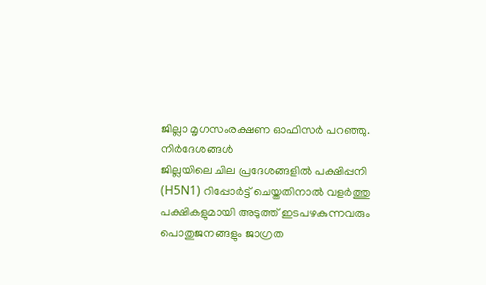ജില്ലാ മൃഗസംരക്ഷണ ഓഫിസർ പറഞ്ഞു.
നിർദേശങ്ങൾ
ജില്ലയിലെ ചില പ്രദേശങ്ങളിൽ പക്ഷിപ്പനി (H5N1) റിപ്പോർട്ട് ചെയ്തതിനാൽ വളർത്തു പക്ഷികളുമായി അടുത്ത് ഇടപഴകുന്നവരും പൊതുജനങ്ങളും ജാഗ്രത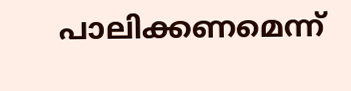പാലിക്കണമെന്ന്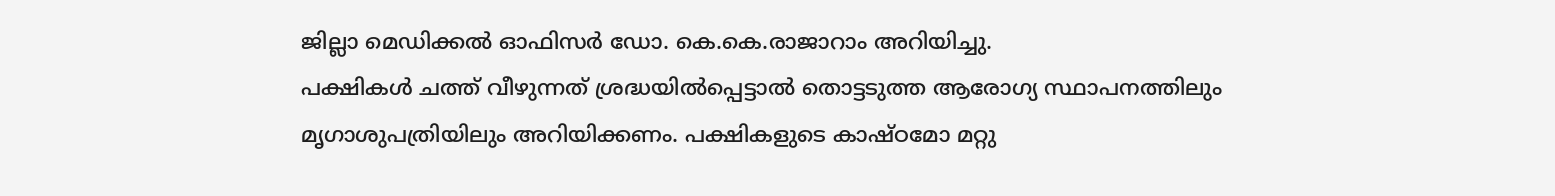ജില്ലാ മെഡിക്കൽ ഓഫിസർ ഡോ. കെ.കെ.രാജാറാം അറിയിച്ചു.
പക്ഷികൾ ചത്ത് വീഴുന്നത് ശ്രദ്ധയിൽപ്പെട്ടാൽ തൊട്ടടുത്ത ആരോഗ്യ സ്ഥാപനത്തിലും മൃഗാശുപത്രിയിലും അറിയിക്കണം. പക്ഷികളുടെ കാഷ്ഠമോ മറ്റു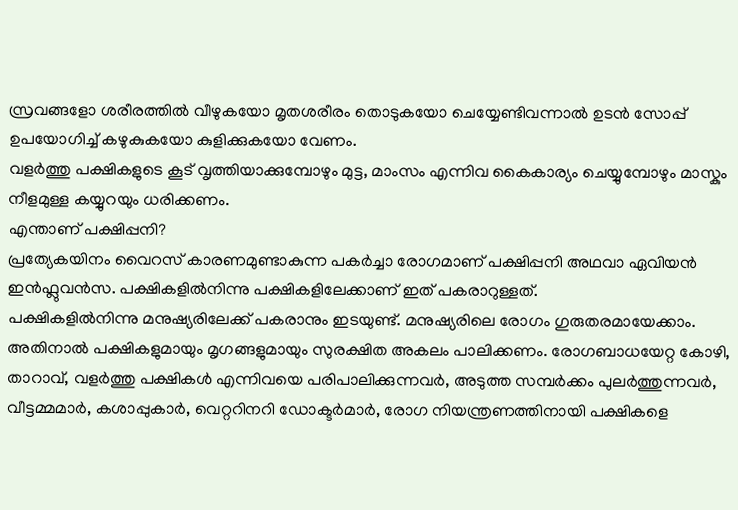സ്രവങ്ങളോ ശരീരത്തിൽ വീഴുകയോ മൃതശരീരം തൊടുകയോ ചെയ്യേണ്ടിവന്നാൽ ഉടൻ സോപ്പ് ഉപയോഗിച്ച് കഴുകുകയോ കുളിക്കുകയോ വേണം.
വളർത്തു പക്ഷികളുടെ കൂട് വൃത്തിയാക്കുമ്പോഴും മുട്ട, മാംസം എന്നിവ കൈകാര്യം ചെയ്യുമ്പോഴും മാസ്കും നീളമുള്ള കയ്യുറയും ധരിക്കണം.
എന്താണ് പക്ഷിപ്പനി?
പ്രത്യേകയിനം വൈറസ് കാരണമുണ്ടാകുന്ന പകർച്ചാ രോഗമാണ് പക്ഷിപ്പനി അഥവാ ഏവിയൻ ഇൻഫ്ലുവൻസ. പക്ഷികളിൽനിന്നു പക്ഷികളിലേക്കാണ് ഇത് പകരാറുള്ളത്.
പക്ഷികളിൽനിന്നു മനുഷ്യരിലേക്ക് പകരാനും ഇടയുണ്ട്. മനുഷ്യരിലെ രോഗം ഗുരുതരമായേക്കാം.
അതിനാൽ പക്ഷികളുമായും മൃഗങ്ങളുമായും സുരക്ഷിത അകലം പാലിക്കണം. രോഗബാധയേറ്റ കോഴി, താറാവ്, വളർത്തു പക്ഷികൾ എന്നിവയെ പരിപാലിക്കുന്നവർ, അടുത്ത സമ്പർക്കം പുലർത്തുന്നവർ, വീട്ടമ്മമാർ, കശാപ്പുകാർ, വെറ്ററിനറി ഡോക്ടർമാർ, രോഗ നിയന്ത്രണത്തിനായി പക്ഷികളെ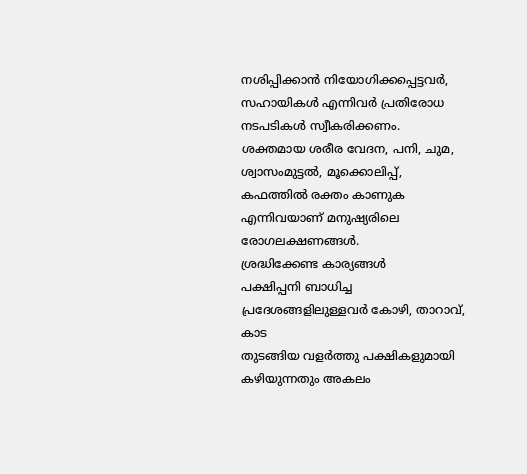നശിപ്പിക്കാൻ നിയോഗിക്കപ്പെട്ടവർ, സഹായികൾ എന്നിവർ പ്രതിരോധ നടപടികൾ സ്വീകരിക്കണം.
ശക്തമായ ശരീര വേദന, പനി, ചുമ, ശ്വാസംമുട്ടൽ, മൂക്കൊലിപ്പ്, കഫത്തിൽ രക്തം കാണുക എന്നിവയാണ് മനുഷ്യരിലെ രോഗലക്ഷണങ്ങൾ.
ശ്രദ്ധിക്കേണ്ട കാര്യങ്ങൾ
പക്ഷിപ്പനി ബാധിച്ച പ്രദേശങ്ങളിലുള്ളവർ കോഴി, താറാവ്, കാട
തുടങ്ങിയ വളർത്തു പക്ഷികളുമായി കഴിയുന്നതും അകലം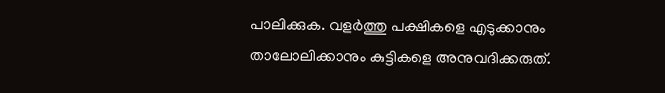പാലിക്കുക. വളർത്തു പക്ഷികളെ എടുക്കാനും താലോലിക്കാനും കുട്ടികളെ അനുവദിക്കരുത്.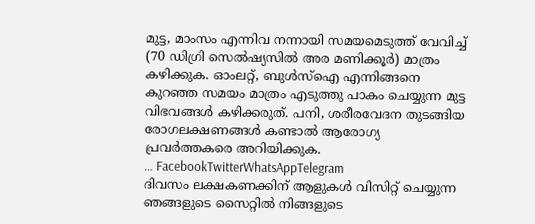മുട്ട, മാംസം എന്നിവ നന്നായി സമയമെടുത്ത് വേവിച്ച് (70 ഡിഗ്രി സെൽഷ്യസിൽ അര മണിക്കൂർ) മാത്രം കഴിക്കുക. ഓംലറ്റ്, ബുൾസ്ഐ എന്നിങ്ങനെ കുറഞ്ഞ സമയം മാത്രം എടുത്തു പാകം ചെയ്യുന്ന മുട്ട
വിഭവങ്ങൾ കഴിക്കരുത്. പനി, ശരീരവേദന തുടങ്ങിയ രോഗലക്ഷണങ്ങൾ കണ്ടാൽ ആരോഗ്യ പ്രവർത്തകരെ അറിയിക്കുക.
… FacebookTwitterWhatsAppTelegram
ദിവസം ലക്ഷകണക്കിന് ആളുകൾ വിസിറ്റ് ചെയ്യുന്ന ഞങ്ങളുടെ സൈറ്റിൽ നിങ്ങളുടെ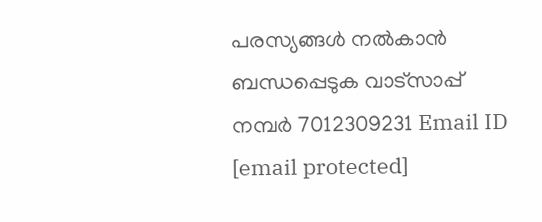പരസ്യങ്ങൾ നൽകാൻ ബന്ധപ്പെടുക വാട്സാപ്പ് നമ്പർ 7012309231 Email ID [email protected]